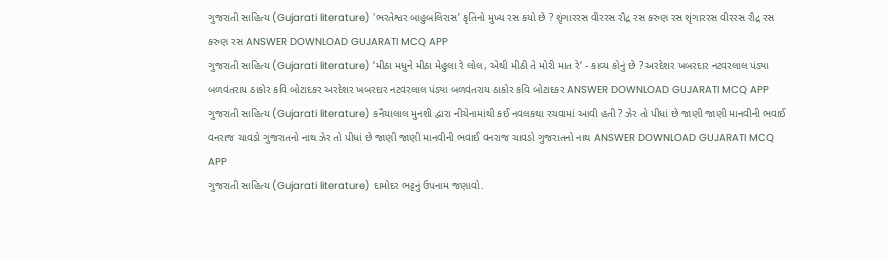ગુજરાતી સાહિત્ય (Gujarati literature) 'ભરતેશ્વર બાહુબલિરાસ’ કૃતિનો મુખ્ય રસ કયો છે ? શૃંગારરસ વીરરસ રૌદ્ર રસ કરુણ રસ શૃંગારરસ વીરરસ રૌદ્ર રસ કરુણ રસ ANSWER DOWNLOAD GUJARATI MCQ APP
ગુજરાતી સાહિત્ય (Gujarati literature) ‘મીઠા મધુને મીઠા મેહુલા રે લોલ, એથી મીઠી તે મોરી માત રે‘ - કાવ્ય કોનું છે ? અરદેશર ખબરદાર નટવરલાલ પંડ્યા બળવંતરાય ઠાકોર કવિ બોટાદકર અરદેશર ખબરદાર નટવરલાલ પંડ્યા બળવંતરાય ઠાકોર કવિ બોટાદકર ANSWER DOWNLOAD GUJARATI MCQ APP
ગુજરાતી સાહિત્ય (Gujarati literature) કનૈયાલાલ મુનશી દ્વારા નીચેનામાંથી કઈ નવલકથા રચવામાં આવી હતી ? ઝેર તો પીધાં છે જાણી જાણી માનવીની ભવાઈ વનરાજ ચાવડો ગુજરાતનો નાથ ઝેર તો પીધાં છે જાણી જાણી માનવીની ભવાઈ વનરાજ ચાવડો ગુજરાતનો નાથ ANSWER DOWNLOAD GUJARATI MCQ APP
ગુજરાતી સાહિત્ય (Gujarati literature) દામોદર ભટ્ટનું ઉપનામ જણાવો.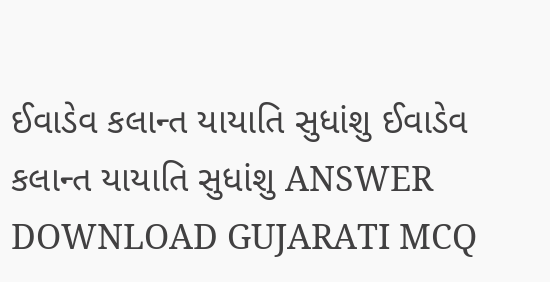ઈવાડેવ કલાન્ત યાયાતિ સુધાંશુ ઈવાડેવ કલાન્ત યાયાતિ સુધાંશુ ANSWER DOWNLOAD GUJARATI MCQ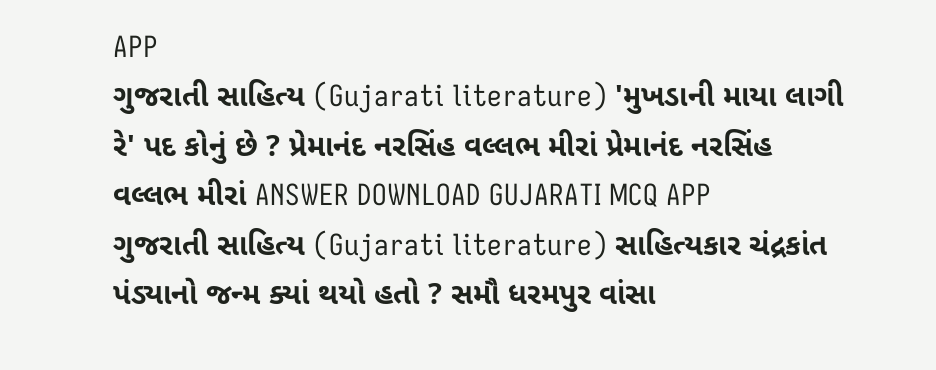APP
ગુજરાતી સાહિત્ય (Gujarati literature) 'મુખડાની માયા લાગી રે' પદ કોનું છે ? પ્રેમાનંદ નરસિંહ વલ્લભ મીરાં પ્રેમાનંદ નરસિંહ વલ્લભ મીરાં ANSWER DOWNLOAD GUJARATI MCQ APP
ગુજરાતી સાહિત્ય (Gujarati literature) સાહિત્યકાર ચંદ્રકાંત પંડ્યાનો જન્મ ક્યાં થયો હતો ? સમૌ ધરમપુર વાંસા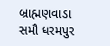બ્રાહ્મણવાડા સમૌ ધરમપુર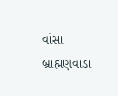વાંસા બ્રાહ્મણવાડા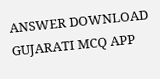ANSWER DOWNLOAD GUJARATI MCQ APP